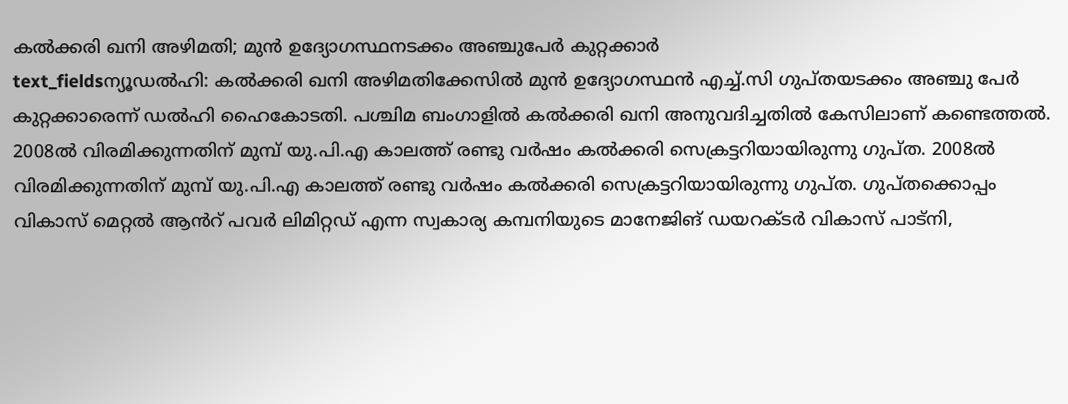കൽക്കരി ഖനി അഴിമതി; മുൻ ഉദ്യോഗസ്ഥനടക്കം അഞ്ചുപേർ കുറ്റക്കാർ
text_fieldsന്യൂഡൽഹി: കൽക്കരി ഖനി അഴിമതിക്കേസിൽ മുൻ ഉദ്യോഗസ്ഥൻ എച്ച്.സി ഗുപ്തയടക്കം അഞ്ചു പേർ കുറ്റക്കാരെന്ന് ഡൽഹി ഹൈകോടതി. പശ്ചിമ ബംഗാളിൽ കൽക്കരി ഖനി അനുവദിച്ചതിൽ കേസിലാണ് കണ്ടെത്തൽ.
2008ൽ വിരമിക്കുന്നതിന് മുമ്പ് യു.പി.എ കാലത്ത് രണ്ടു വർഷം കൽക്കരി സെക്രട്ടറിയായിരുന്നു ഗുപ്ത. 2008ൽ വിരമിക്കുന്നതിന് മുമ്പ് യു.പി.എ കാലത്ത് രണ്ടു വർഷം കൽക്കരി സെക്രട്ടറിയായിരുന്നു ഗുപ്ത. ഗുപ്തക്കൊപ്പം വികാസ് മെറ്റൽ ആൻറ് പവർ ലിമിറ്റഡ് എന്ന സ്വകാര്യ കമ്പനിയുടെ മാനേജിങ് ഡയറക്ടർ വികാസ് പാട്നി,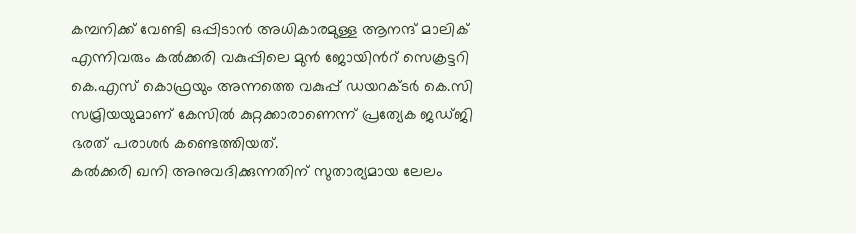കമ്പനിക്ക് വേണ്ടി ഒപ്പിടാൻ അധികാരമുള്ള ആനന്ദ് മാലിക് എന്നിവരും കൽക്കരി വകുപ്പിലെ മുൻ ജോയിൻറ് സെക്രട്ടറി കെ.എസ് കൊഫ്രയും അന്നത്തെ വകുപ്പ് ഡയറക്ടർ കെ.സി സമ്രിയയുമാണ് കേസിൽ കുറ്റക്കാരാണെന്ന് പ്രത്യേക ജഡ്ജി ഭരത് പരാശർ കണ്ടെത്തിയത്.
കൽക്കരി ഖനി അനുവദിക്കുന്നതിന് സുതാര്യമായ ലേലം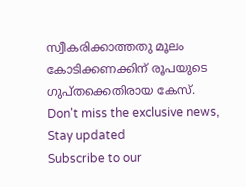സ്വീകരിക്കാത്തതു മൂലം കോടിക്കണക്കിന് രൂപയുടെ ഗുപ്തക്കെതിരായ കേസ്.
Don't miss the exclusive news, Stay updated
Subscribe to our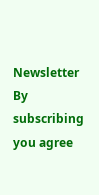Newsletter
By subscribing you agree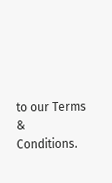to our Terms & Conditions.